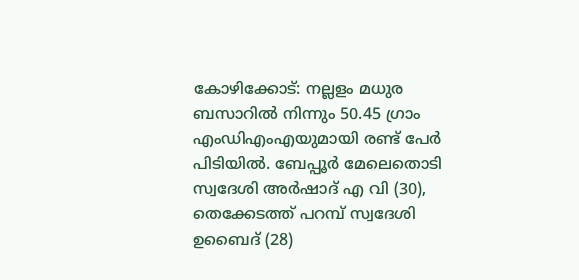കോഴിക്കോട്: നല്ലളം മധുര ബസാറില്‍ നിന്നും 50.45 ഗ്രാം എംഡിഎംഎയുമായി രണ്ട് പേര്‍ പിടിയില്‍. ബേപ്പൂര്‍ മേലെതൊടി സ്വദേശി അര്‍ഷാദ് എ വി (30), തെക്കേടത്ത് പറമ്പ് സ്വദേശി ഉബൈദ് (28)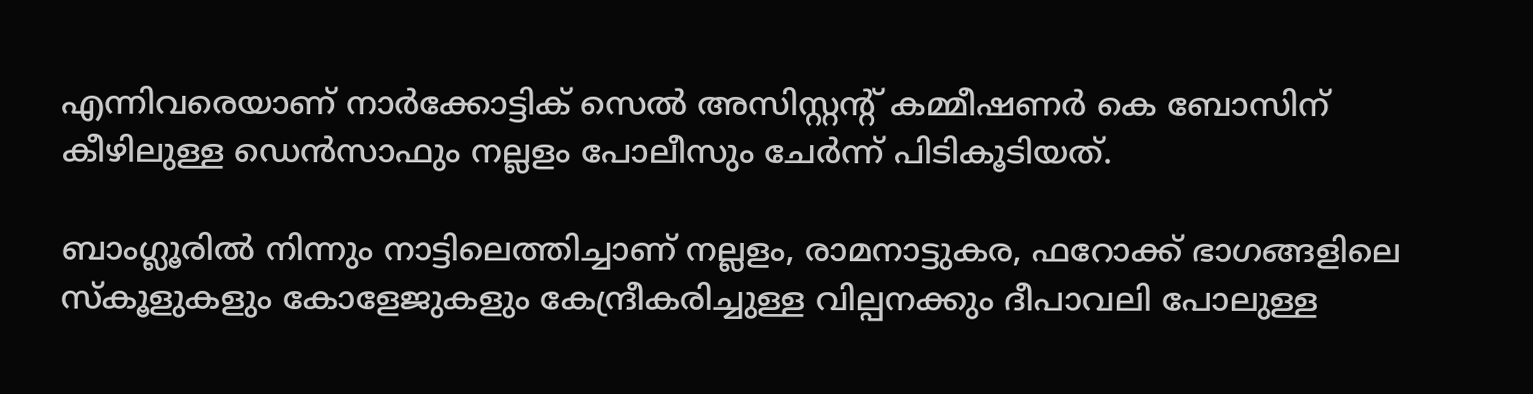എന്നിവരെയാണ് നാര്‍ക്കോട്ടിക് സെല്‍ അസിസ്റ്റന്റ് കമ്മീഷണര്‍ കെ ബോസിന് കീഴിലുള്ള ഡെന്‍സാഫും നല്ലളം പോലീസും ചേര്‍ന്ന് പിടികൂടിയത്.

ബാംഗ്ലൂരില്‍ നിന്നും നാട്ടിലെത്തിച്ചാണ് നല്ലളം, രാമനാട്ടുകര, ഫറോക്ക് ഭാഗങ്ങളിലെ സ്‌കൂളുകളും കോളേജുകളും കേന്ദ്രീകരിച്ചുള്ള വില്പനക്കും ദീപാവലി പോലുള്ള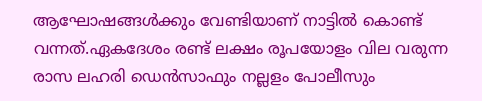ആഘോഷങ്ങള്‍ക്കും വേണ്ടിയാണ് നാട്ടില്‍ കൊണ്ട് വന്നത്.ഏകദേശം രണ്ട് ലക്ഷം രൂപയോളം വില വരുന്ന രാസ ലഹരി ഡെന്‍സാഫും നല്ലളം പോലീസും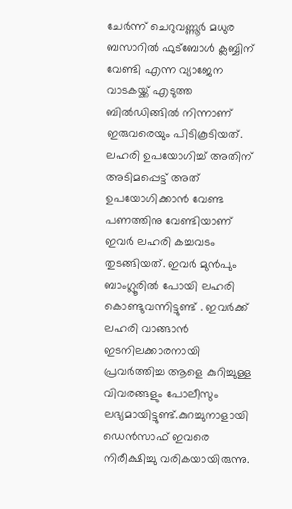ചേര്‍ന്ന് ചെറുവണ്ണൂര്‍ മധുര ബസാറില്‍ ഫുട്‌ബോള്‍ ക്ലബ്ബിന് വേണ്ടി എന്ന വ്യാജേന വാടകയ്ക്ക് എടുത്ത ബില്‍ഡിങ്ങില്‍ നിന്നാണ് ഇരുവരെയും പിടികൂടിയത്. ലഹരി ഉപയോഗിച്ച് അതിന് അടിമപ്പെട്ട് അത് ഉപയോഗിക്കാന്‍ വേണ്ട പണത്തിനു വേണ്ടിയാണ് ഇവര്‍ ലഹരി കച്ചവടം തുടങ്ങിയത്. ഇവര്‍ മുന്‍പും ബാംഗ്ലൂരില്‍ പോയി ലഹരി കൊണ്ടുവന്നിട്ടുണ്ട് . ഇവര്‍ക്ക് ലഹരി വാങ്ങാന്‍ ഇടനിലക്കാരനായി പ്രവര്‍ത്തിച്ച ആളെ കുറിച്ചുള്ള വിവരങ്ങളും പോലീസും ലഭ്യമായിട്ടുണ്ട്.കുറച്ചുനാളായി ഡെന്‍സാഫ് ഇവരെ നിരീക്ഷിച്ചു വരികയായിരുന്നു.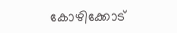കോഴിക്കോട്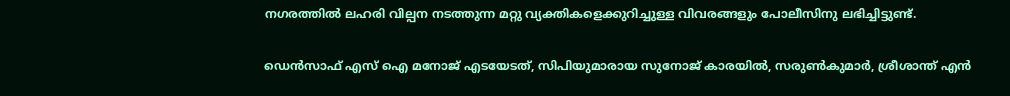നഗരത്തില്‍ ലഹരി വില്പന നടത്തുന്ന മറ്റു വ്യക്തികളെക്കുറിച്ചുള്ള വിവരങ്ങളും പോലീസിനു ലഭിച്ചിട്ടുണ്ട്.

ഡെന്‍സാഫ് എസ് ഐ മനോജ് എടയേടത്, സിപിയുമാരായ സുനോജ് കാരയില്‍, സരുണ്‍കുമാര്‍, ശ്രീശാന്ത് എന്‍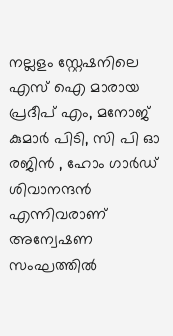നല്ലളം സ്റ്റേഷനിലെ എസ് ഐ മാരായ പ്രദീപ് എം, മനോജ് കുമാര്‍ പിടി, സി പി ഓ രജിന്‍ , ഹോം ഗാര്‍ഡ് ശിവാനന്ദന്‍ എന്നിവരാണ് അന്വേഷണ സംഘത്തില്‍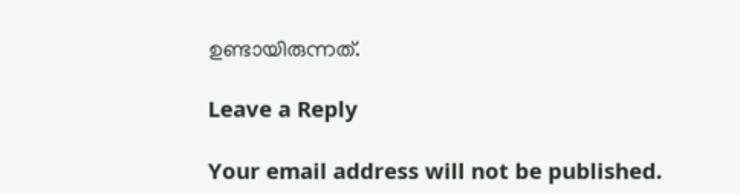ഉണ്ടായിരുന്നത്.

Leave a Reply

Your email address will not be published.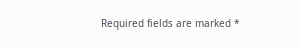Required fields are marked *